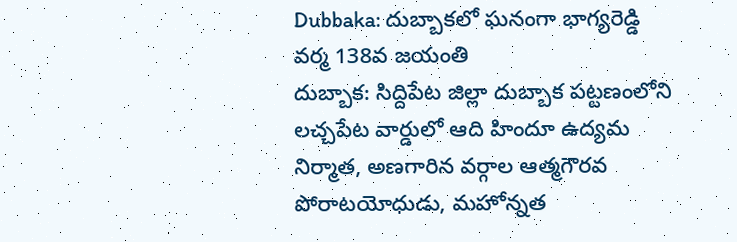Dubbaka: దుబ్బాకలో ఘనంగా భాగ్యరెడ్డి వర్మ 138వ జయంతి
దుబ్బాక: సిద్దిపేట జిల్లా దుబ్బాక పట్టణంలోని లచ్చపేట వార్డులో ఆది హిందూ ఉద్యమ నిర్మాత, అణగారిన వర్గాల ఆత్మగౌరవ పోరాటయోధుడు, మహోన్నత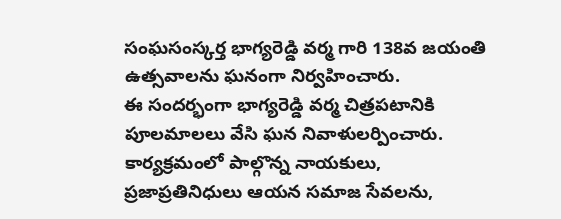సంఘసంస్కర్త భాగ్యరెడ్డి వర్మ గారి 138వ జయంతి ఉత్సవాలను ఘనంగా నిర్వహించారు.
ఈ సందర్భంగా భాగ్యరెడ్డి వర్మ చిత్రపటానికి పూలమాలలు వేసి ఘన నివాళులర్పించారు. కార్యక్రమంలో పాల్గొన్న నాయకులు, ప్రజాప్రతినిధులు ఆయన సమాజ సేవలను,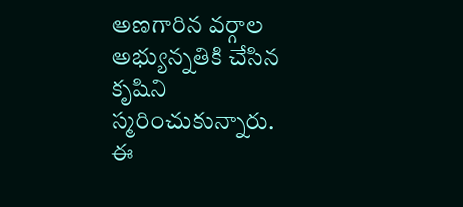అణగారిన వర్గాల అభ్యున్నతికి చేసిన కృషిని స్మరించుకున్నారు.
ఈ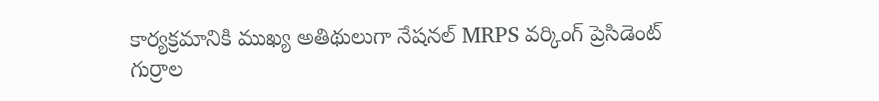కార్యక్రమానికి ముఖ్య అతిథులుగా నేషనల్ MRPS వర్కింగ్ ప్రెసిడెంట్ గుర్రాల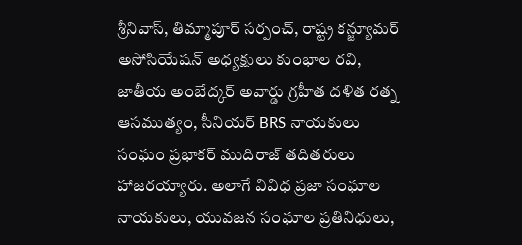శ్రీనివాస్, తిమ్మాపూర్ సర్పంచ్, రాష్ట్ర కన్జ్యూమర్ అసోసియేషన్ అధ్యక్షులు కుంభాల రవి, జాతీయ అంబేద్కర్ అవార్డు గ్రహీత దళిత రత్న ఆసముత్యం, సీనియర్ BRS నాయకులు సంఘం ప్రభాకర్ ముదిరాజ్ తదితరులు హాజరయ్యారు. అలాగే వివిధ ప్రజా సంఘాల నాయకులు, యువజన సంఘాల ప్రతినిధులు,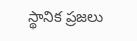స్థానిక ప్రజలు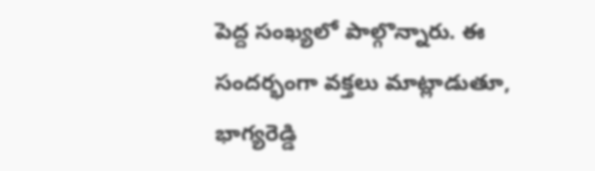పెద్ద సంఖ్యలో పాల్గొన్నారు. ఈ సందర్భంగా వక్తలు మాట్లాడుతూ, భాగ్యరెడ్డి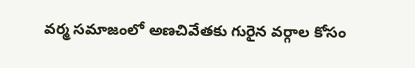వర్మ సమాజంలో అణచివేతకు గురైన వర్గాల కోసం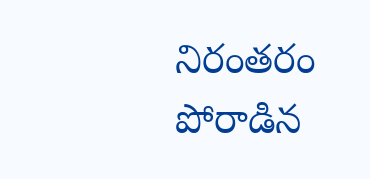నిరంతరం పోరాడిన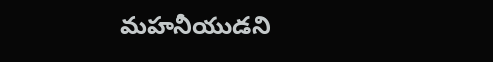మహనీయుడని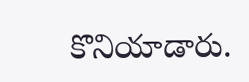కొనియాడారు.